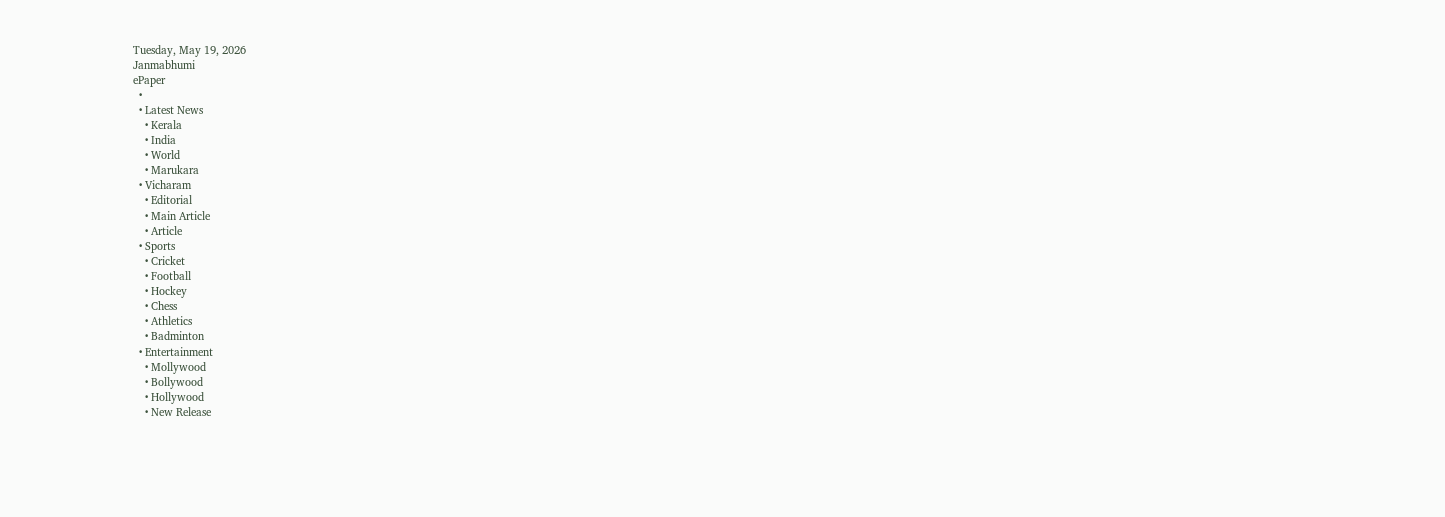Tuesday, May 19, 2026
Janmabhumi
ePaper
  •
  • Latest News
    • Kerala
    • India
    • World
    • Marukara
  • Vicharam
    • Editorial
    • Main Article
    • Article
  • Sports
    • Cricket
    • Football
    • Hockey
    • Chess
    • Athletics
    • Badminton
  • Entertainment
    • Mollywood
    • Bollywood
    • Hollywood
    • New Release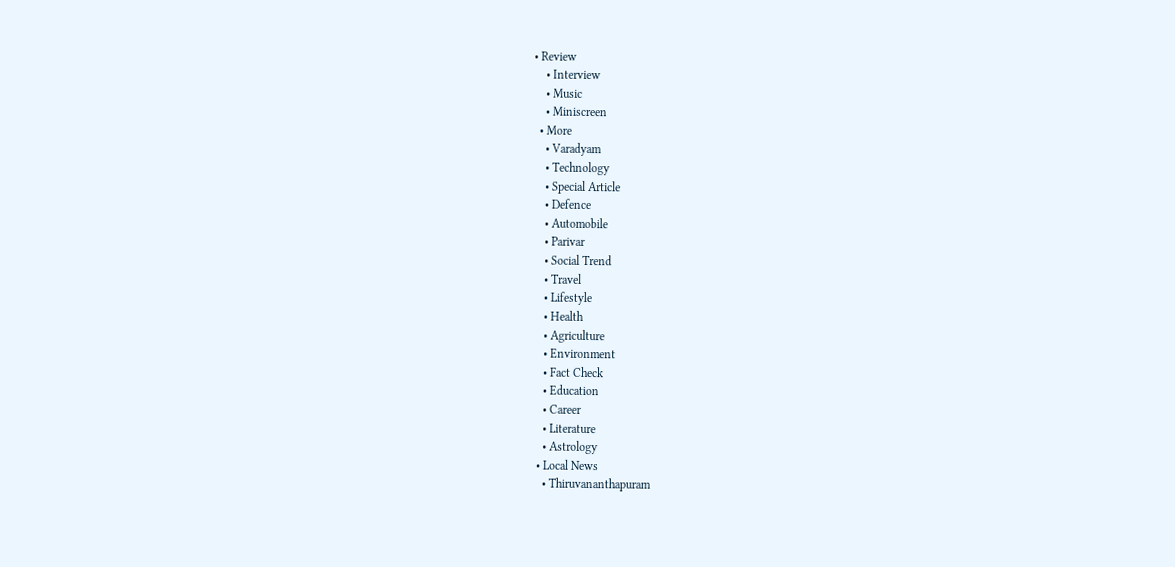• Review
    • Interview
    • Music
    • Miniscreen
  • More
    • Varadyam
    • Technology
    • Special Article
    • Defence
    • Automobile
    • Parivar
    • Social Trend
    • Travel
    • Lifestyle
    • Health
    • Agriculture
    • Environment
    • Fact Check
    • Education
    • Career
    • Literature
    • Astrology
  • Local News
    • Thiruvananthapuram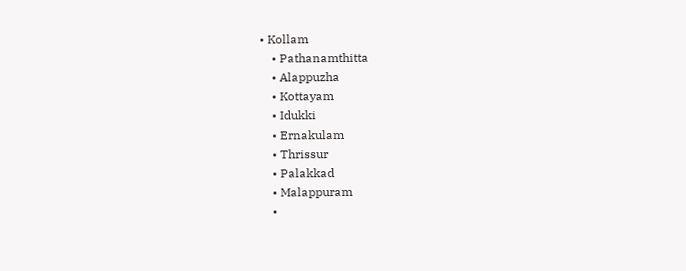• Kollam
    • Pathanamthitta
    • Alappuzha
    • Kottayam
    • Idukki
    • Ernakulam
    • Thrissur
    • Palakkad
    • Malappuram
    •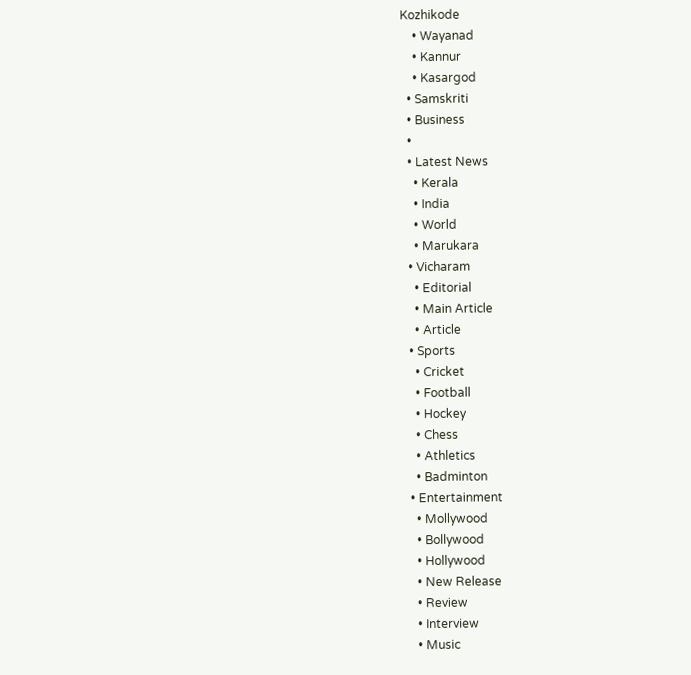Kozhikode
    • Wayanad
    • Kannur
    • Kasargod
  • Samskriti
  • Business
  •
  • Latest News
    • Kerala
    • India
    • World
    • Marukara
  • Vicharam
    • Editorial
    • Main Article
    • Article
  • Sports
    • Cricket
    • Football
    • Hockey
    • Chess
    • Athletics
    • Badminton
  • Entertainment
    • Mollywood
    • Bollywood
    • Hollywood
    • New Release
    • Review
    • Interview
    • Music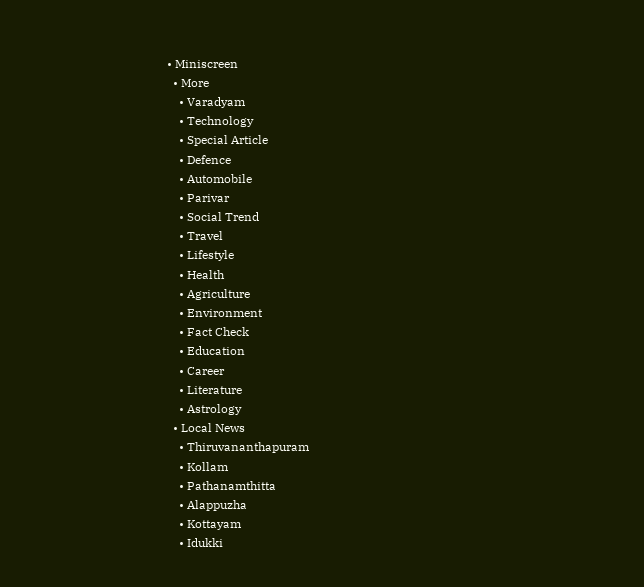• Miniscreen
  • More
    • Varadyam
    • Technology
    • Special Article
    • Defence
    • Automobile
    • Parivar
    • Social Trend
    • Travel
    • Lifestyle
    • Health
    • Agriculture
    • Environment
    • Fact Check
    • Education
    • Career
    • Literature
    • Astrology
  • Local News
    • Thiruvananthapuram
    • Kollam
    • Pathanamthitta
    • Alappuzha
    • Kottayam
    • Idukki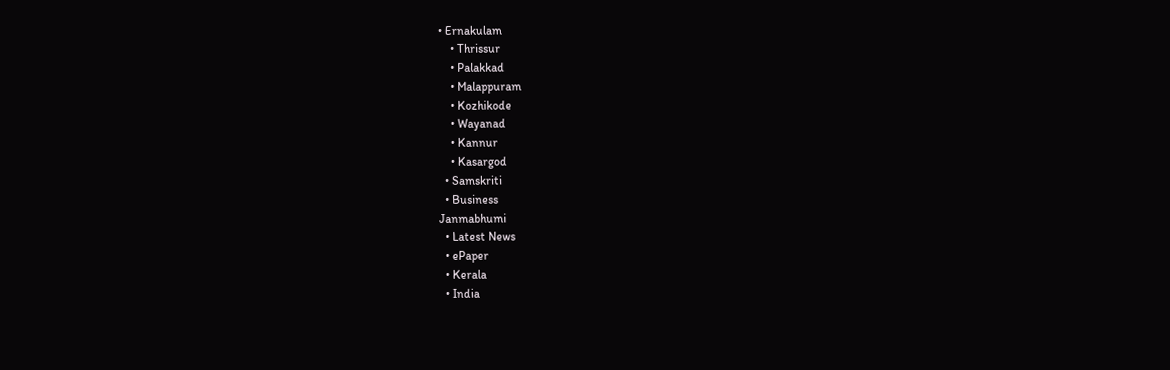• Ernakulam
    • Thrissur
    • Palakkad
    • Malappuram
    • Kozhikode
    • Wayanad
    • Kannur
    • Kasargod
  • Samskriti
  • Business
Janmabhumi
  • Latest News
  • ePaper
  • Kerala
  • India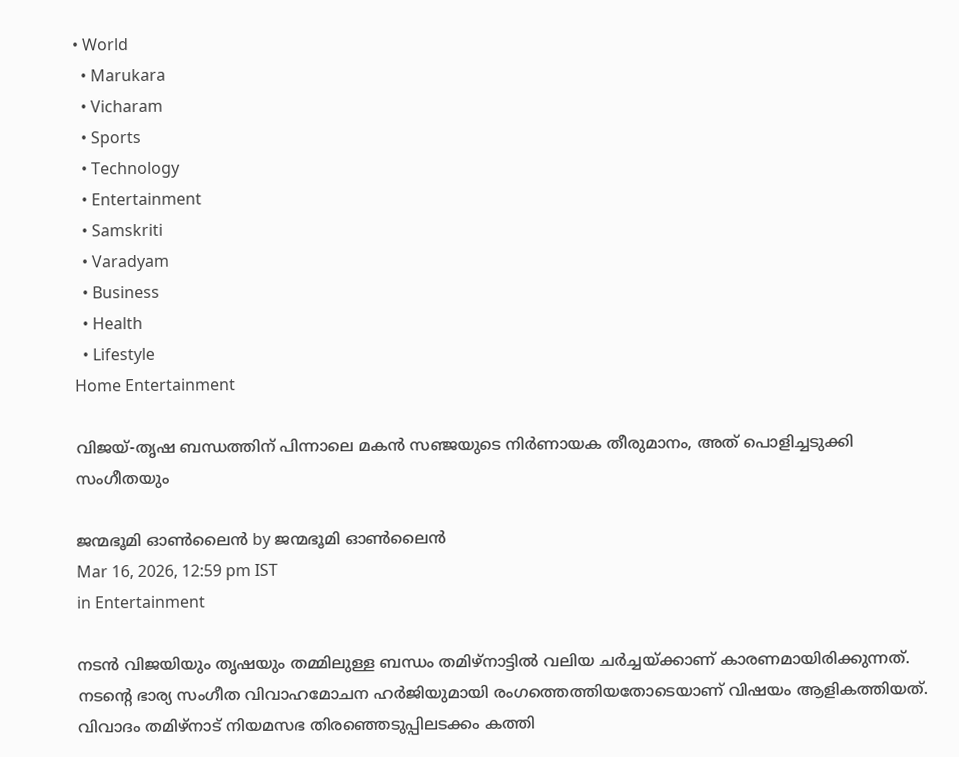• World
  • Marukara
  • Vicharam
  • Sports
  • Technology
  • Entertainment
  • Samskriti
  • Varadyam
  • Business
  • Health
  • Lifestyle
Home Entertainment

വിജയ്-തൃഷ ബന്ധത്തിന് പിന്നാലെ മകൻ സഞ്ജയുടെ നിർണായക തീരുമാനം, അത് പൊളിച്ചടുക്കി സംഗീതയും

ജന്മഭൂമി ഓണ്‍ലൈന്‍ by ജന്മഭൂമി ഓണ്‍ലൈന്‍
Mar 16, 2026, 12:59 pm IST
in Entertainment

നടൻ വിജയിയും തൃഷയും തമ്മിലുള്ള ബന്ധം തമിഴ്നാട്ടിൽ വലിയ ചർച്ചയ്‌ക്കാണ് കാരണമായിരിക്കുന്നത്. നടന്റെ ഭാര്യ സംഗീത വിവാഹമോചന ഹർജിയുമായി രംഗത്തെത്തിയതോടെയാണ് വിഷയം ആളികത്തിയത്. വിവാദം തമിഴ്നാട് നിയമസഭ തിരഞ്ഞെടുപ്പിലടക്കം കത്തി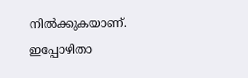നിൽക്കുകയാണ്. ഇപ്പോഴിതാ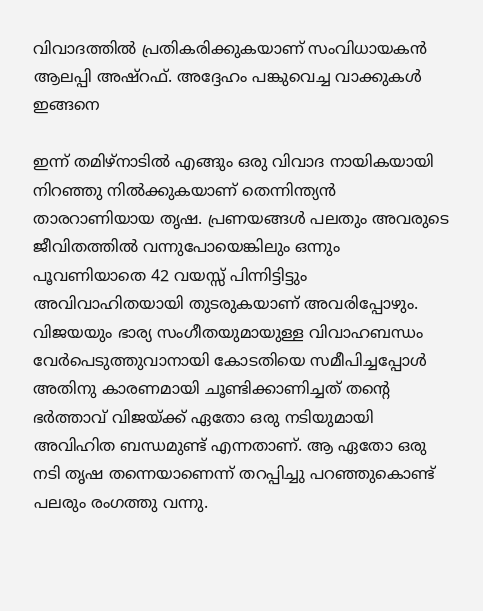വിവാദത്തിൽ പ്രതികരിക്കുകയാണ് സംവിധായകൻ ആലപ്പി അഷ്റഫ്. അദ്ദേഹം പങ്കുവെച്ച വാക്കുകൾ ഇങ്ങനെ

ഇന്ന് തമിഴ്നാടിൽ എങ്ങും ഒരു വിവാദ നായികയായി നിറഞ്ഞു നിൽക്കുകയാണ് തെന്നിന്ത്യൻ താരറാണിയായ തൃഷ. പ്രണയങ്ങൾ പലതും അവരുടെ ജീവിതത്തിൽ വന്നുപോയെങ്കിലും ഒന്നും പൂവണിയാതെ 42 വയസ്സ് പിന്നിട്ടിട്ടും അവിവാഹിതയായി തുടരുകയാണ് അവരിപ്പോഴും. വിജയയും ഭാര്യ സംഗീതയുമായുള്ള വിവാഹബന്ധം വേർപെടുത്തുവാനായി കോടതിയെ സമീപിച്ചപ്പോൾ അതിനു കാരണമായി ചൂണ്ടിക്കാണിച്ചത് തന്റെ ഭർത്താവ് വിജയ്‌ക്ക് ഏതോ ഒരു നടിയുമായി അവിഹിത ബന്ധമുണ്ട് എന്നതാണ്. ആ ഏതോ ഒരു നടി തൃഷ തന്നെയാണെന്ന് തറപ്പിച്ചു പറഞ്ഞുകൊണ്ട് പലരും രംഗത്തു വന്നു.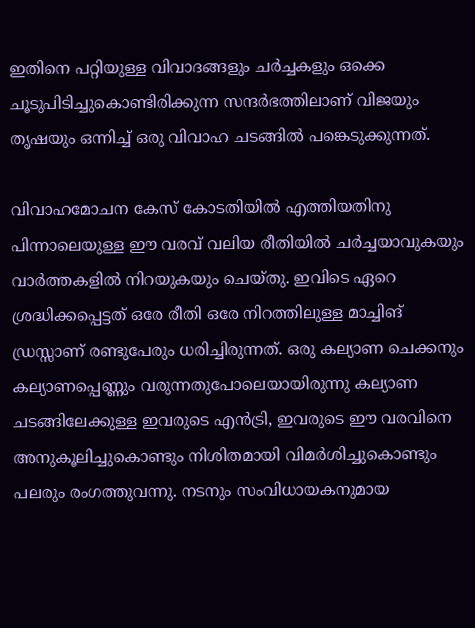ഇതിനെ പറ്റിയുള്ള വിവാദങ്ങളും ചർച്ചകളും ഒക്കെ ചൂടുപിടിച്ചുകൊണ്ടിരിക്കുന്ന സന്ദർഭത്തിലാണ് വിജയും തൃഷയും ഒന്നിച്ച് ഒരു വിവാഹ ചടങ്ങിൽ പങ്കെടുക്കുന്നത്.

വിവാഹമോചന കേസ് കോടതിയിൽ എത്തിയതിനു പിന്നാലെയുള്ള ഈ വരവ് വലിയ രീതിയിൽ ചർച്ചയാവുകയും വാർത്തകളിൽ നിറയുകയും ചെയ്തു. ഇവിടെ ഏറെ ശ്രദ്ധിക്കപ്പെട്ടത് ഒരേ രീതി ഒരേ നിറത്തിലുള്ള മാച്ചിങ് ഡ്രസ്സാണ് രണ്ടുപേരും ധരിച്ചിരുന്നത്. ഒരു കല്യാണ ചെക്കനും കല്യാണപ്പെണ്ണും വരുന്നതുപോലെയായിരുന്നു കല്യാണ ചടങ്ങിലേക്കുള്ള ഇവരുടെ എൻട്രി, ഇവരുടെ ഈ വരവിനെ അനുകൂലിച്ചുകൊണ്ടും നിശിതമായി വിമർശിച്ചുകൊണ്ടും പലരും രംഗത്തുവന്നു. നടനും സംവിധായകനുമായ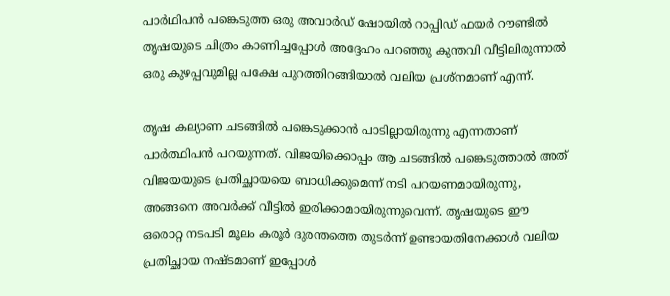പാർഥിപൻ പങ്കെടുത്ത ഒരു അവാർഡ് ഷോയിൽ റാപ്പിഡ് ഫയർ റൗണ്ടിൽ തൃഷയുടെ ചിത്രം കാണിച്ചപ്പോൾ അദ്ദേഹം പറഞ്ഞു കുന്തവി വീട്ടിലിരുന്നാൽ ഒരു കുഴപ്പവുമില്ല പക്ഷേ പുറത്തിറങ്ങിയാൽ വലിയ പ്രശ്നമാണ് എന്ന്.

തൃഷ കല്യാണ ചടങ്ങിൽ പങ്കെടുക്കാൻ പാടില്ലായിരുന്നു എന്നതാണ് പാർത്ഥിപൻ പറയുന്നത്. വിജയിക്കൊപ്പം ആ ചടങ്ങിൽ പങ്കെടുത്താൽ അത് വിജയയുടെ പ്രതിച്ഛായയെ ബാധിക്കുമെന്ന് നടി പറയണമായിരുന്നു, അങ്ങനെ അവർക്ക് വീട്ടിൽ ഇരിക്കാമായിരുന്നുവെന്ന്. തൃഷയുടെ ഈ ഒരൊറ്റ നടപടി മൂലം കരൂർ ദുരന്തത്തെ തുടർന്ന് ഉണ്ടായതിനേക്കാൾ വലിയ പ്രതിച്ഛായ നഷ്ടമാണ് ഇപ്പോൾ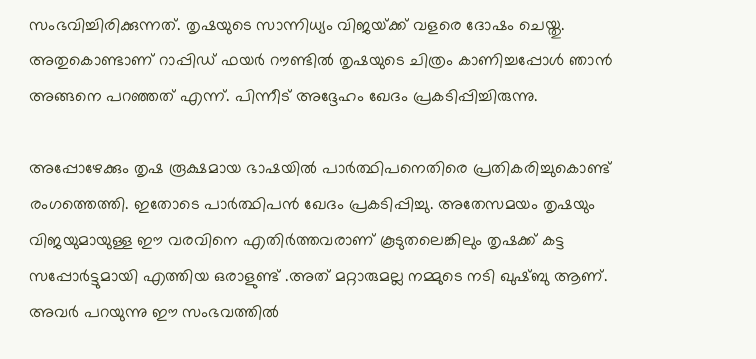സംഭവിച്ചിരിക്കുന്നത്. തൃഷയുടെ സാന്നിധ്യം വിജയ്‌ക്ക് വളരെ ദോഷം ചെയ്തു. അതുകൊണ്ടാണ് റാപ്പിഡ് ഫയർ റൗണ്ടിൽ തൃഷയുടെ ചിത്രം കാണിച്ചപ്പോൾ ഞാൻ അങ്ങനെ പറഞ്ഞത് എന്ന്. പിന്നീട് അദ്ദേഹം ഖേദം പ്രകടിപ്പിച്ചിരുന്നു.

അപ്പോഴേക്കും തൃഷ രൂക്ഷമായ ഭാഷയിൽ പാർത്ഥിപനെതിരെ പ്രതികരിച്ചുകൊണ്ട് രംഗത്തെത്തി. ഇതോടെ പാർത്ഥിപൻ ഖേദം പ്രകടിപ്പിച്ചു. അതേസമയം തൃഷയും വിജയുമായുള്ള ഈ വരവിനെ എതിർത്തവരാണ് കൂടുതലെങ്കിലും തൃഷക്ക് കട്ട സപ്പോർട്ടുമായി എത്തിയ ഒരാളുണ്ട് .അത് മറ്റാരുമല്ല നമ്മുടെ നടി ഖുഷ്ബു ആണ്. അവർ പറയുന്നു ഈ സംഭവത്തിൽ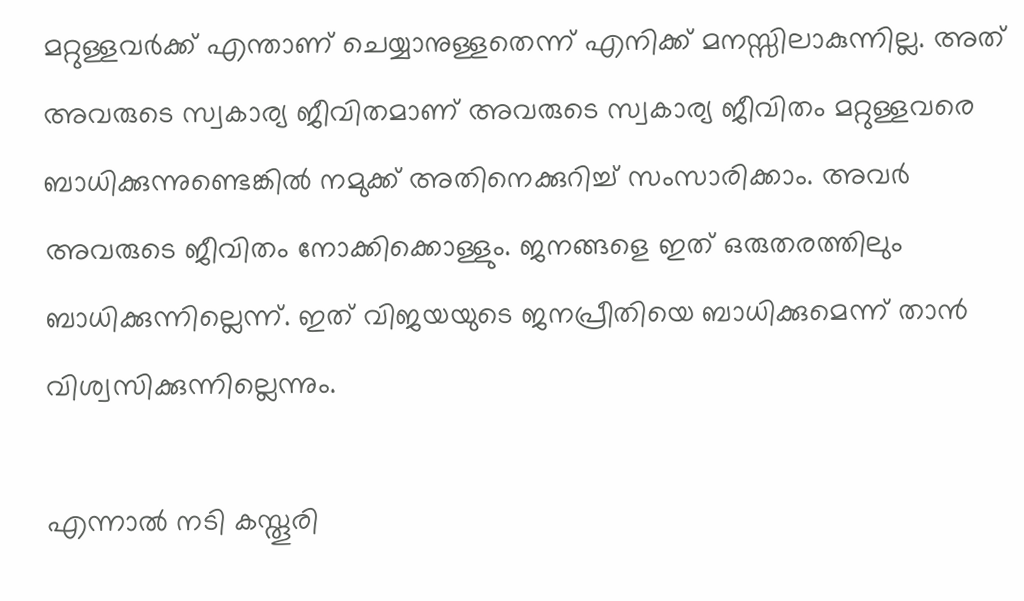മറ്റുള്ളവർക്ക് എന്താണ് ചെയ്യാനുള്ളതെന്ന് എനിക്ക് മനസ്സിലാകുന്നില്ല. അത് അവരുടെ സ്വകാര്യ ജീവിതമാണ് അവരുടെ സ്വകാര്യ ജീവിതം മറ്റുള്ളവരെ ബാധിക്കുന്നുണ്ടെങ്കിൽ നമുക്ക് അതിനെക്കുറിച്ച് സംസാരിക്കാം. അവർ അവരുടെ ജീവിതം നോക്കിക്കൊള്ളും. ജനങ്ങളെ ഇത് ഒരുതരത്തിലും ബാധിക്കുന്നില്ലെന്ന്. ഇത് വിജയയുടെ ജനപ്രീതിയെ ബാധിക്കുമെന്ന് താൻ വിശ്വസിക്കുന്നില്ലെന്നും.

എന്നാൽ നടി കസ്തൂരി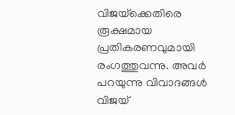വിജയ്‌ക്കെതിരെ രൂക്ഷമായ പ്രതികരണവുമായി രംഗത്തുവന്നു. അവർ പറയുന്നു വിവാദങ്ങൾ വിജയ്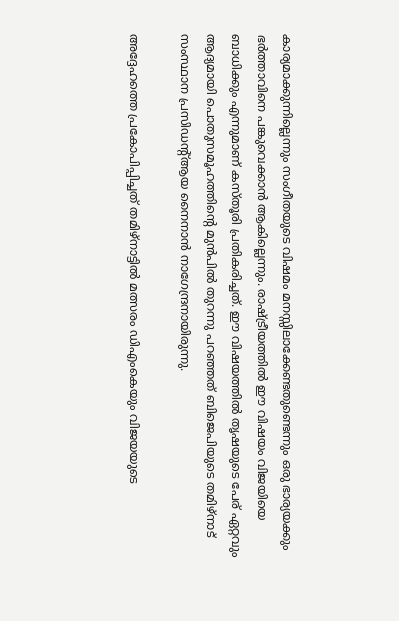കാര്യമാക്കുന്നില്ലെന്നും സംഗീതയുടെ വിഷമം മനസ്സിലാക്കേണ്ടതുണ്ടെന്നും ഒരു ഭാര്യയക്കും ഭർത്താവിനെ പങ്കുവെക്കാൻ ആകില്ലെന്നും. രാഷ്‌ട്രീയത്തിൽ ഈ വിഷയം വിജയിയെ ബാധിക്കും എന്നുമാണ് കസ്തൂരി പ്രതികരിച്ചത്. ഈ വിഷയത്തിൽ തൃഷയുടെ പേര് ഏറ്റവും ആദ്യമായി പൊതുസമൂഹത്തിന്റെ മുൻപിൽ തുറന്നു പറഞ്ഞത് ബിജെപിയുടെ തമിഴ്നാട് സംസ്ഥാന പ്രസിഡന്റ്ആയ നൈനാൻ നാഗേന്ദ്രനായിരുന്നു.

അദ്ദേഹത്തെ പ്രകോപിപ്പിച്ചത് തമിഴ്നാട്ടിൽ മത്സരം ഡിഎംകെയും വിജയയുടെ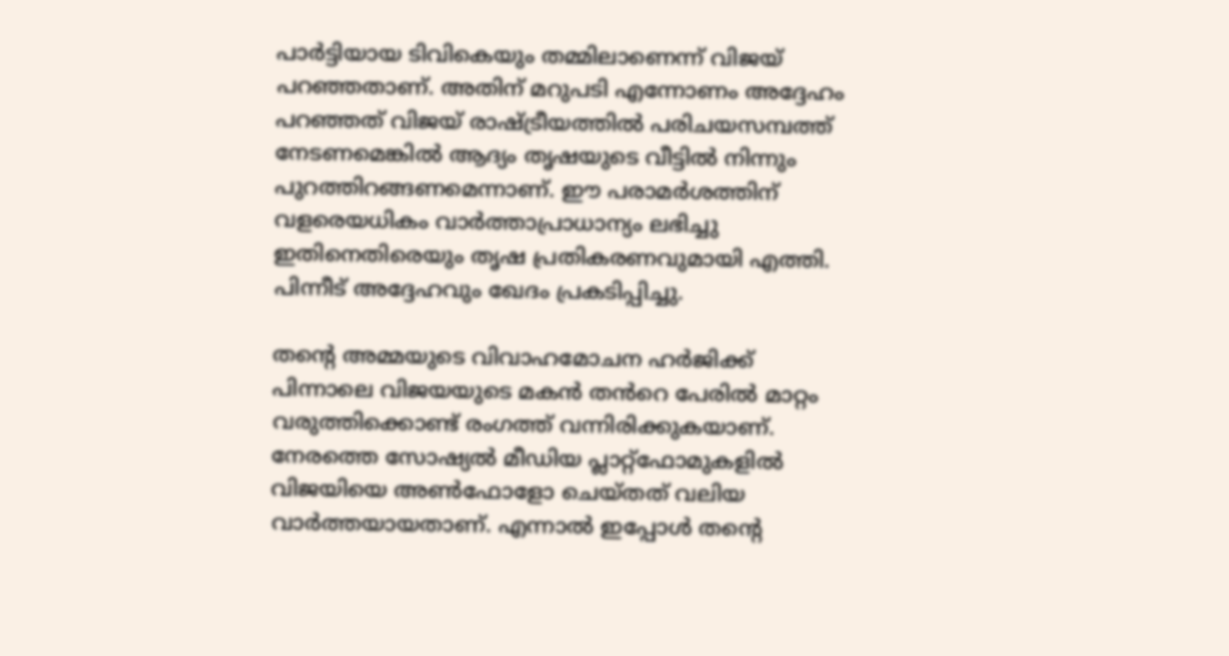പാർട്ടിയായ ടിവികെയും തമ്മിലാണെന്ന് വിജയ് പറഞ്ഞതാണ്. അതിന് മറുപടി എന്നോണം അദ്ദേഹം പറഞ്ഞത് വിജയ് രാഷ്‌ട്രീയത്തിൽ പരിചയസമ്പത്ത് നേടണമെങ്കിൽ ആദ്യം തൃഷയുടെ വീട്ടിൽ നിന്നും പുറത്തിറങ്ങണമെന്നാണ്. ഈ പരാമർശത്തിന് വളരെയധികം വാർത്താപ്രാധാന്യം ലഭിച്ചു ഇതിനെതിരെയും തൃഷ പ്രതികരണവുമായി എത്തി. പിന്നീട് അദ്ദേഹവും ഖേദം പ്രകടിപ്പിച്ചു.

തന്റെ അമ്മയുടെ വിവാഹമോചന ഹർജിക്ക് പിന്നാലെ വിജയയുടെ മകൻ തൻറെ പേരിൽ മാറ്റം വരുത്തിക്കൊണ്ട് രംഗത്ത് വന്നിരിക്കുകയാണ്. നേരത്തെ സോഷ്യൽ മീഡിയ പ്ലാറ്റ്ഫോമുകളിൽ വിജയിയെ അൺഫോളോ ചെയ്തത് വലിയ വാർത്തയായതാണ്. എന്നാൽ ഇപ്പോൾ തന്റെ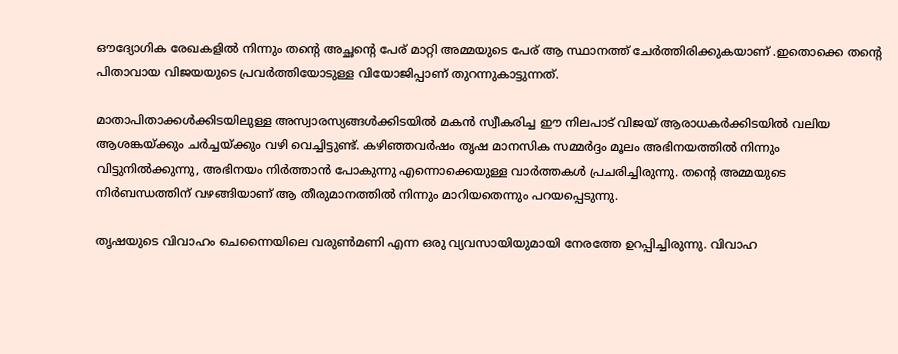ഔദ്യോഗിക രേഖകളിൽ നിന്നും തന്റെ അച്ഛന്റെ പേര് മാറ്റി അമ്മയുടെ പേര് ആ സ്ഥാനത്ത് ചേർത്തിരിക്കുകയാണ് .ഇതൊക്കെ തന്റെ പിതാവായ വിജയയുടെ പ്രവർത്തിയോടുള്ള വിയോജിപ്പാണ് തുറന്നുകാട്ടുന്നത്.

മാതാപിതാക്കൾക്കിടയിലുള്ള അസ്വാരസ്യങ്ങൾക്കിടയിൽ മകൻ സ്വീകരിച്ച ഈ നിലപാട് വിജയ് ആരാധകർക്കിടയിൽ വലിയ ആശങ്കയ്‌ക്കും ചർച്ചയ്‌ക്കും വഴി വെച്ചിട്ടുണ്ട്. കഴിഞ്ഞവർഷം തൃഷ മാനസിക സമ്മർദ്ദം മൂലം അഭിനയത്തിൽ നിന്നും വിട്ടുനിൽക്കുന്നു, അഭിനയം നിർത്താൻ പോകുന്നു എന്നൊക്കെയുള്ള വാർത്തകൾ പ്രചരിച്ചിരുന്നു. തന്റെ അമ്മയുടെ നിർബന്ധത്തിന് വഴങ്ങിയാണ് ആ തീരുമാനത്തിൽ നിന്നും മാറിയതെന്നും പറയപ്പെടുന്നു.

തൃഷയുടെ വിവാഹം ചെന്നൈയിലെ വരുൺമണി എന്ന ഒരു വ്യവസായിയുമായി നേരത്തേ ഉറപ്പിച്ചിരുന്നു. വിവാഹ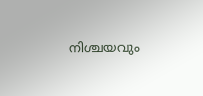നിശ്ചയവും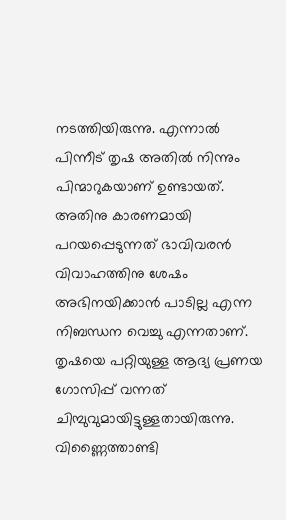നടത്തിയിരുന്നു. എന്നാൽ പിന്നീട് തൃഷ അതിൽ നിന്നും പിന്മാറുകയാണ് ഉണ്ടായത്. അതിനു കാരണമായി പറയപ്പെടുന്നത് ഭാവിവരൻ വിവാഹത്തിനു ശേഷം അഭിനയിക്കാൻ പാടില്ല എന്ന നിബന്ധന വെച്ചു എന്നതാണ്. തൃഷയെ പറ്റിയുള്ള ആദ്യ പ്രണയ ഗോസിപ്പ് വന്നത് ചിമ്പുവുമായിട്ടുള്ളതായിരുന്നു. വിണ്ണൈത്താണ്ടി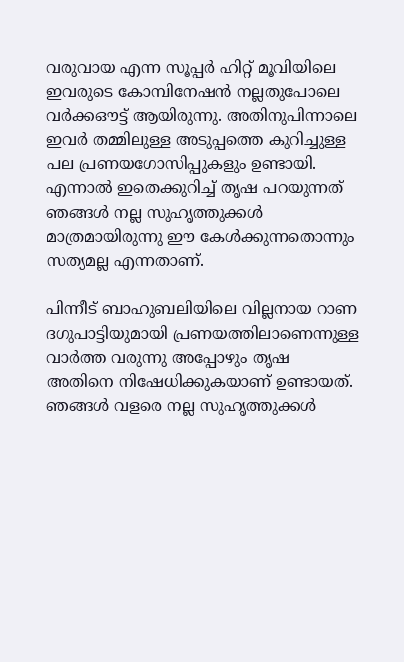വരുവായ എന്ന സൂപ്പർ ഹിറ്റ് മൂവിയിലെ ഇവരുടെ കോമ്പിനേഷൻ നല്ലതുപോലെ വർക്കഔട്ട് ആയിരുന്നു. അതിനുപിന്നാലെ ഇവർ തമ്മിലുള്ള അടുപ്പത്തെ കുറിച്ചുള്ള പല പ്രണയഗോസിപ്പുകളും ഉണ്ടായി. എന്നാൽ ഇതെക്കുറിച്ച് തൃഷ പറയുന്നത് ഞങ്ങൾ നല്ല സുഹൃത്തുക്കൾ മാത്രമായിരുന്നു ഈ കേൾക്കുന്നതൊന്നും സത്യമല്ല എന്നതാണ്.

പിന്നീട് ബാഹുബലിയിലെ വില്ലനായ റാണ ദഗുപാട്ടിയുമായി പ്രണയത്തിലാണെന്നുള്ള വാർത്ത വരുന്നു അപ്പോഴും തൃഷ അതിനെ നിഷേധിക്കുകയാണ് ഉണ്ടായത്. ഞങ്ങൾ വളരെ നല്ല സുഹൃത്തുക്കൾ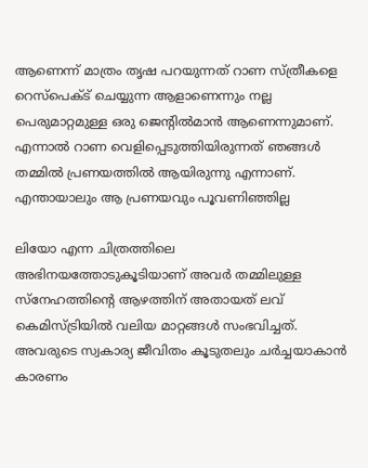ആണെന്ന് മാത്രം തൃഷ പറയുന്നത് റാണ സ്ത്രീകളെ റെസ്പെക്ട് ചെയ്യുന്ന ആളാണെന്നും നല്ല പെരുമാറ്റമുള്ള ഒരു ജെന്റിൽമാൻ ആണെന്നുമാണ്. എന്നാൽ റാണ വെളിപ്പെടുത്തിയിരുന്നത് ഞങ്ങൾ തമ്മിൽ പ്രണയത്തിൽ ആയിരുന്നു എന്നാണ്. എന്തായാലും ആ പ്രണയവും പൂവണിഞ്ഞില്ല

ലിയോ എന്ന ചിത്രത്തിലെ അഭിനയത്തോടുകൂടിയാണ് അവർ തമ്മിലുള്ള സ്നേഹത്തിന്റെ ആഴത്തിന് അതായത് ലവ് കെമിസ്ട്രിയിൽ വലിയ മാറ്റങ്ങൾ സംഭവിച്ചത്. അവരുടെ സ്വകാര്യ ജീവിതം കൂടുതലും ചർച്ചയാകാൻ കാരണം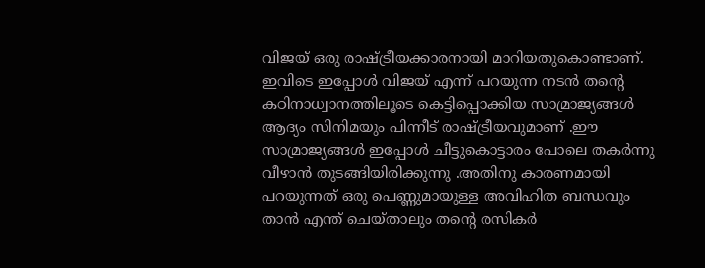വിജയ് ഒരു രാഷ്‌ട്രീയക്കാരനായി മാറിയതുകൊണ്ടാണ്. ഇവിടെ ഇപ്പോൾ വിജയ് എന്ന് പറയുന്ന നടൻ തന്റെ കഠിനാധ്വാനത്തിലൂടെ കെട്ടിപ്പൊക്കിയ സാമ്രാജ്യങ്ങൾ ആദ്യം സിനിമയും പിന്നീട് രാഷ്‌ട്രീയവുമാണ് .ഈ സാമ്രാജ്യങ്ങൾ ഇപ്പോൾ ചീട്ടുകൊട്ടാരം പോലെ തകർന്നു വീഴാൻ തുടങ്ങിയിരിക്കുന്നു .അതിനു കാരണമായി പറയുന്നത് ഒരു പെണ്ണുമായുള്ള അവിഹിത ബന്ധവും താൻ എന്ത് ചെയ്താലും തന്റെ രസികർ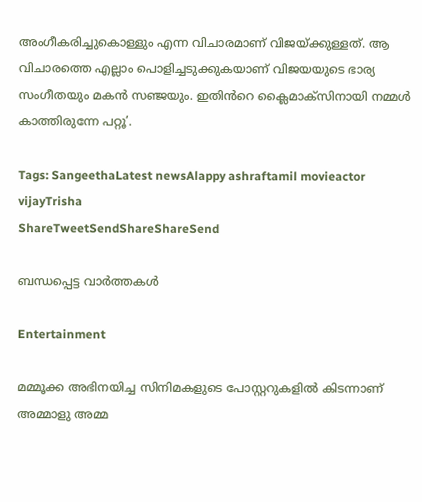അംഗീകരിച്ചുകൊള്ളും എന്ന വിചാരമാണ് വിജയ്‌ക്കുള്ളത്. ആ വിചാരത്തെ എല്ലാം പൊളിച്ചടുക്കുകയാണ് വിജയയുടെ ഭാര്യ സംഗീതയും മകൻ സഞ്ജയും. ഇതിൻറെ ക്ലൈമാക്സിനായി നമ്മൾ കാത്തിരുന്നേ പറ്റൂ’.

Tags: SangeethaLatest newsAlappy ashraftamil movieactor vijayTrisha
ShareTweetSendShareShareSend

ബന്ധപ്പെട്ട വാര്‍ത്തകള്‍

Entertainment

മമ്മൂക്ക അഭിനയിച്ച സിനിമകളുടെ പോസ്റ്ററുകളിൽ കിടന്നാണ് അമ്മാളു അമ്മ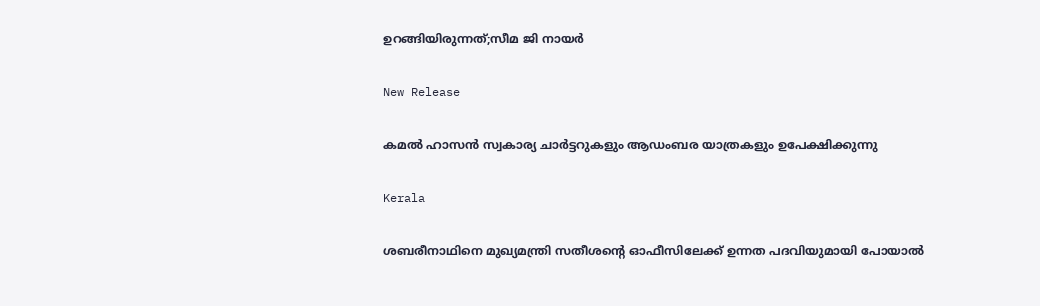ഉറങ്ങിയിരുന്നത്;സീമ ജി നായർ

New Release

കമൽ ഹാസൻ സ്വകാര്യ ചാർട്ടറുകളും ആഡംബര യാത്രകളും ഉപേക്ഷിക്കുന്നു

Kerala

ശബരീനാഥിനെ മുഖ്യമന്ത്രി സതീശന്റെ ഓഫീസിലേക്ക് ഉന്നത പദവിയുമായി പോയാല്‍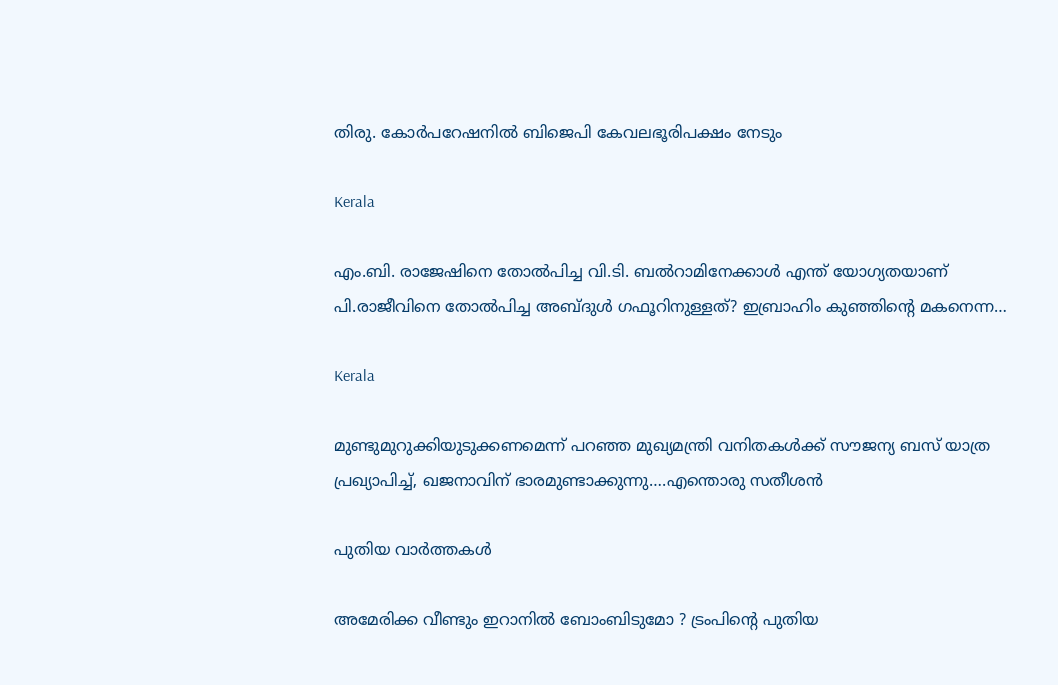തിരു. കോര്‍പറേഷനില്‍ ബിജെപി കേവലഭൂരിപക്ഷം നേടും

Kerala

എം.ബി. രാജേഷിനെ തോല്‍പിച്ച വി.ടി. ബല്‍റാമിനേക്കാള്‍ എന്ത് യോഗ്യതയാണ് പി.രാജീവിനെ തോല്‍പിച്ച അബ്ദുള്‍ ഗഫൂറിനുള്ളത്? ഇബ്രാഹിം കുഞ്ഞിന്റെ മകനെന്ന…

Kerala

മുണ്ടുമുറുക്കിയുടുക്കണമെന്ന് പറഞ്ഞ മുഖ്യമന്ത്രി വനിതകള്‍ക്ക് സൗജന്യ ബസ് യാത്ര പ്രഖ്യാപിച്ച്, ഖജനാവിന് ഭാരമുണ്ടാക്കുന്നു….എന്തൊരു സതീശന്‍

പുതിയ വാര്‍ത്തകള്‍

അമേരിക്ക വീണ്ടും ഇറാനിൽ ബോംബിടുമോ ? ട്രംപിന്റെ പുതിയ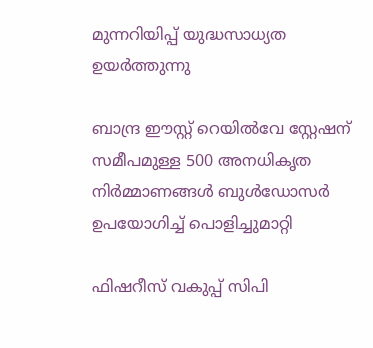മുന്നറിയിപ്പ് യുദ്ധസാധ്യത ഉയർത്തുന്നു

ബാന്ദ്ര ഈസ്റ്റ് റെയിൽവേ സ്റ്റേഷന് സമീപമുള്ള 500 അനധികൃത നിർമ്മാണങ്ങൾ ബുൾഡോസർ ഉപയോഗിച്ച് പൊളിച്ചുമാറ്റി

ഫിഷറീസ് വകുപ്പ് സിപി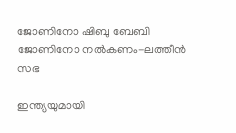ജോണിനോ ഷിബു ബേബി ജോണിനോ നല്‍കണം-ലത്തീന്‍ സഭ

ഇന്ത്യയുമായി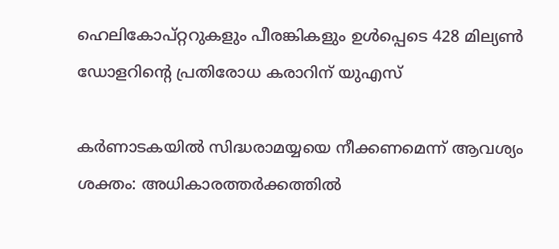ഹെലികോപ്റ്ററുകളും പീരങ്കികളും ഉൾപ്പെടെ 428 മില്യൺ ഡോളറിന്റെ പ്രതിരോധ കരാറിന് യുഎസ്

കർണാടകയിൽ സിദ്ധരാമയ്യയെ നീക്കണമെന്ന് ആവശ്യം ശക്തം: അധികാരത്തർക്കത്തിൽ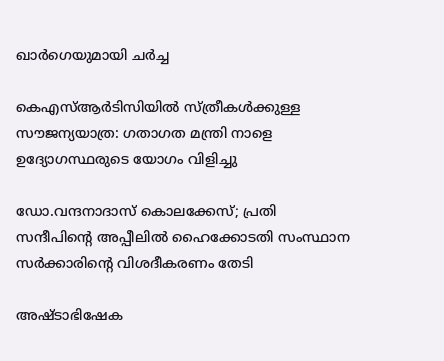ഖാർഗെയുമായി ചർച്ച

കെഎസ്ആർടിസിയില്‍ സ്ത്രീകൾക്കുള്ള സൗജന്യയാത്ര: ഗതാഗത മന്ത്രി നാളെ ഉദ്യോഗസ്ഥരുടെ യോഗം വിളിച്ചു

ഡോ.വന്ദനാദാസ് കൊലക്കേസ്; പ്രതി സന്ദീപിന്റെ അപ്പീലില്‍ ഹൈക്കോടതി സംസ്ഥാന സര്‍ക്കാരിന്റെ വിശദീകരണം തേടി

അഷ്ടാഭിഷേക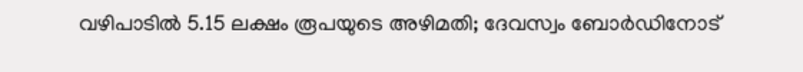വഴിപാടിൽ 5.15 ലക്ഷം രൂപയുടെ അഴിമതി; ദേവസ്വം ബോർഡിനോട്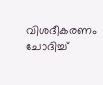വിശദീകരണം ചോദിച്ച്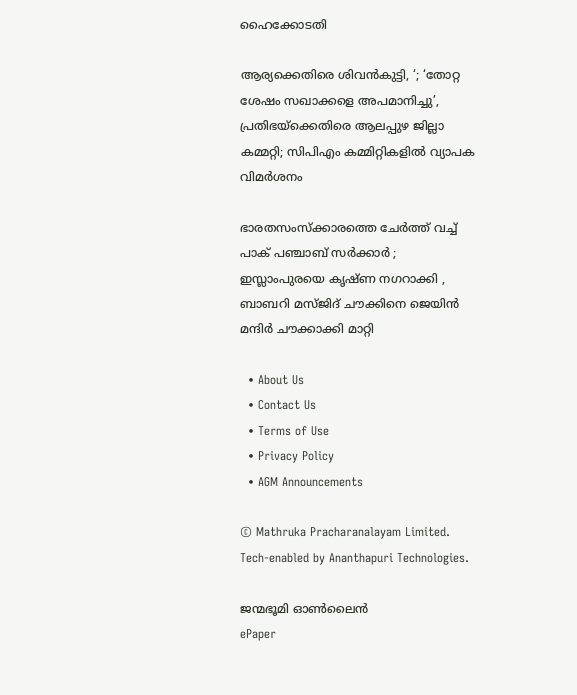ഹൈക്കോടതി

ആര്യക്കെതിരെ ശിവൻകുട്ടി, ‘; ‘തോറ്റ ശേഷം സഖാക്കളെ അപമാനിച്ചു’, പ്രതിഭയ്‌ക്കെതിരെ ആലപ്പുഴ ജില്ലാ കമ്മറ്റി; സിപിഎം കമ്മിറ്റികളിൽ വ്യാപക വിമർശനം

ഭാരതസംസ്ക്കാരത്തെ ചേർത്ത് വച്ച് പാക് പഞ്ചാബ് സർക്കാർ ; ഇസ്ലാംപുരയെ കൃഷ്ണ നഗറാക്കി , ബാബറി മസ്ജിദ് ചൗക്കിനെ ജെയിൻ മന്ദിർ ചൗക്കാക്കി മാറ്റി

  • About Us
  • Contact Us
  • Terms of Use
  • Privacy Policy
  • AGM Announcements

© Mathruka Pracharanalayam Limited.
Tech-enabled by Ananthapuri Technologies.

ജന്മഭൂമി ഓണ്‍ലൈന്‍
ePaper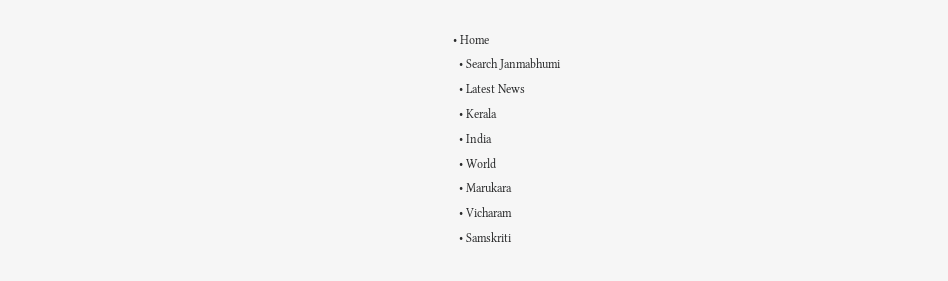• Home
  • Search Janmabhumi
  • Latest News
  • Kerala
  • India
  • World
  • Marukara
  • Vicharam
  • Samskriti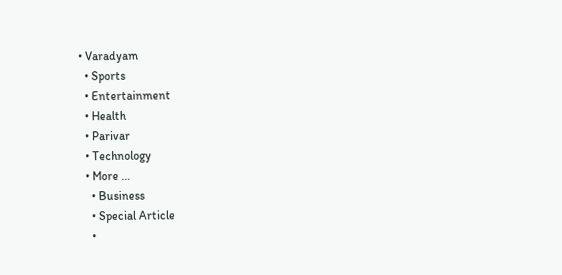• Varadyam
  • Sports
  • Entertainment
  • Health
  • Parivar
  • Technology
  • More …
    • Business
    • Special Article
    •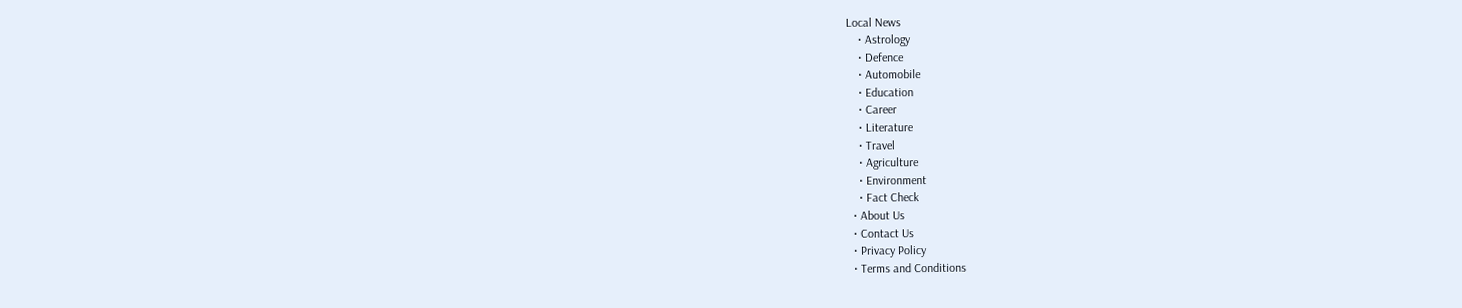Local News
    • Astrology
    • Defence
    • Automobile
    • Education
    • Career
    • Literature
    • Travel
    • Agriculture
    • Environment
    • Fact Check
  • About Us
  • Contact Us
  • Privacy Policy
  • Terms and Conditions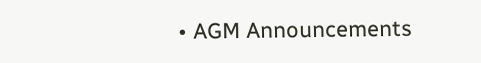• AGM Announcements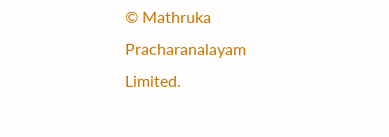© Mathruka Pracharanalayam Limited.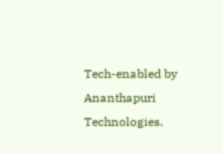Tech-enabled by Ananthapuri Technologies.